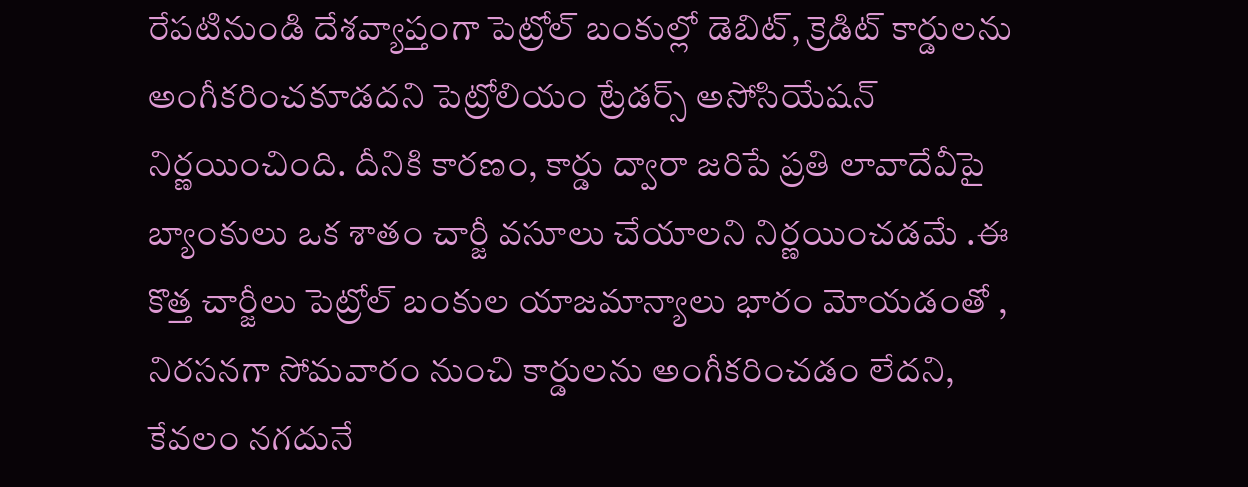రేపటినుండి దేశవ్యాప్తంగా పెట్రోల్ బంకుల్లో డెబిట్, క్రెడిట్ కార్డులను అంగీకరించకూడదని పెట్రోలియం ట్రేడర్స్ అసోసియేషన్ నిర్ణయించింది. దీనికి కారణం, కార్డు ద్వారా జరిపే ప్రతి లావాదేవీపై బ్యాంకులు ఒక శాతం చార్జీ వసూలు చేయాలని నిర్ణయించడమే .ఈ కొత్త చార్జీలు పెట్రోల్ బంకుల యాజమాన్యాలు భారం మోయడంతో , నిరసనగా సోమవారం నుంచి కార్డులను అంగీకరించడం లేదని, కేవలం నగదునే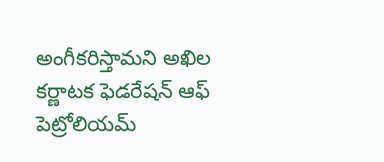అంగీకరిస్తామని అఖిల కర్ణాటక ఫెడరేషన్ ఆఫ్ పెట్రోలియమ్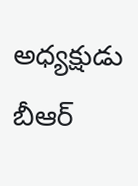అధ్యక్షుడు బీఆర్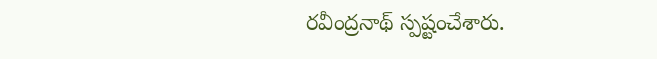రవీంద్రనాథ్ స్పష్టంచేశారు.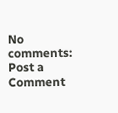No comments:
Post a Comment